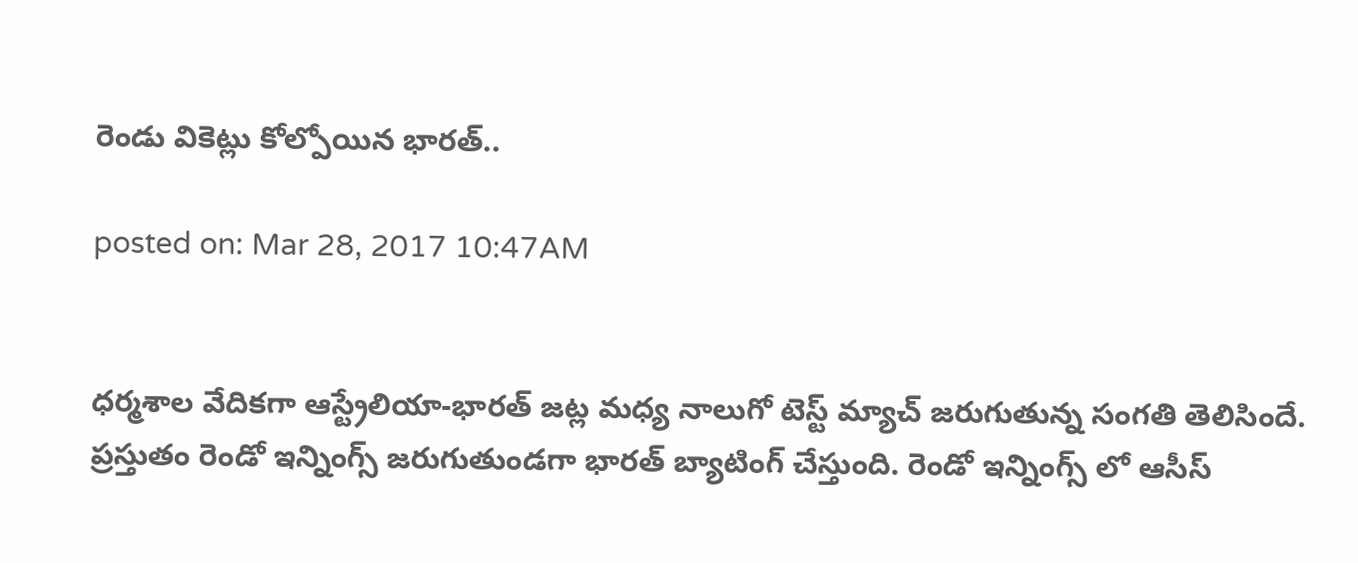రెండు వికెట్లు కోల్పోయిన భారత్..

posted on: Mar 28, 2017 10:47AM


ధర్మశాల వేదికగా ఆస్ట్రేలియా-భారత్ జట్ల మధ్య నాలుగో టెస్ట్ మ్యాచ్ జరుగుతున్న సంగతి తెలిసిందే. ప్రస్తుతం రెండో ఇన్నింగ్స్ జరుగుతుండగా భారత్ బ్యాటింగ్ చేస్తుంది. రెండో ఇన్నింగ్స్ లో ఆసీస్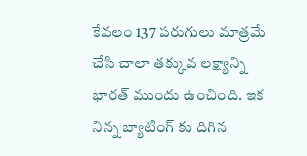కేవలం 137 పరుగులు మాత్రమే చేసి చాలా తక్కువ లక్ష్యాన్ని భారత్ ముందు ఉంచింది. ఇక నిన్న బ్యాటింగ్ కు దిగిన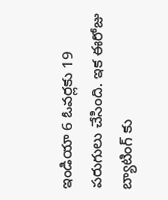ఇండియా 6 ఓవర్లకు 19 పరుగులు చేసింది. ఇక ఈరోజు బ్యాటింగ్ కు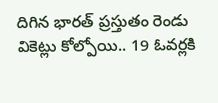దిగిన భారత్ ప్రస్తుతం రెండు వికెట్లు కోల్పోయి.. 19 ఓవర్లకి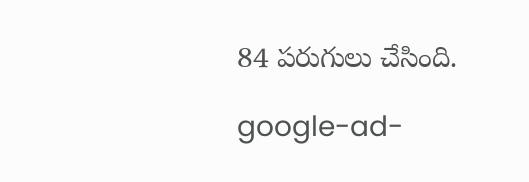84 పరుగులు చేసింది.

google-ad-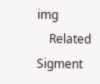img
    Related Sigment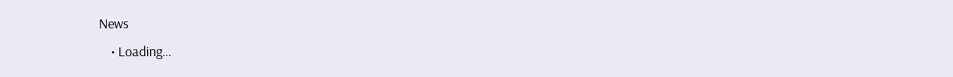News
    • Loading...